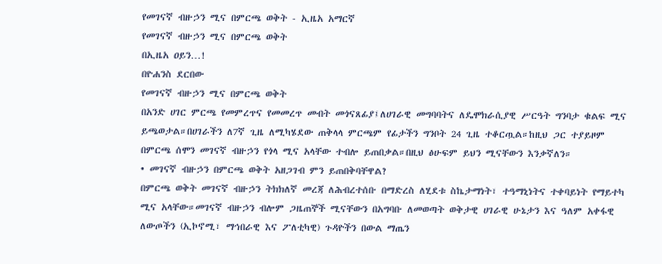የመገናኛ ብዙኃን ሚና በምርጫ ወቅት - ኢዜአ አማርኛ
የመገናኛ ብዙኃን ሚና በምርጫ ወቅት
በኢዜአ ዐይን…!
በዮሐንስ ደርበው
የመገናኛ ብዙኃን ሚና በምርጫ ወቅት
በአንድ ሀገር ምርጫ የመምረጥና የመመረጥ መብት መጎናጸፊያ፤ለሀገራዊ መግባባትና ለዴሞክራሲያዊ ሥርዓት ግንባታ ቁልፍ ሚና ይጫወታል።በሀገራችን ለ7ኛ ጊዜ ለሚካሄደው ጠቅላላ ምርጫም የፊታችን ግንቦት 24 ጊዜ ተቆርጧል።ከዚህ ጋር ተያይዞም በምርጫ ሰሞን መገናኛ ብዙኃን የጎላ ሚና አላቸው ተብሎ ይጠበቃል።በዚህ ፅሁፍም ይህን ሚናቸውን እንቃኛለን።
• መገናኛ ብዙኃን በምርጫ ወቅት አዘጋገብ ምን ይጠበቅባቸዋል?
በምርጫ ወቅት መገናኛ ብዙኃን ትክክለኛ መረጃ ለሕብረተሰቡ በማድረስ ለሂደቱ ስኬታማነት፣ ተዓማኒነትና ተቀባይነት የማይተካ ሚና አላቸው።መገናኛ ብዙኃን ብሎም ጋዜጠኞች ሚናቸውን በአግባቡ ለመወጣት ወቅታዊ ሀገራዊ ሁኔታን እና ዓለም አቀፋዊ ለውጦችን (ኢኮኖሚ፣ ማኅበራዊ እና ፖለቲካዊ) ጉዳዮችን በውል ማጤን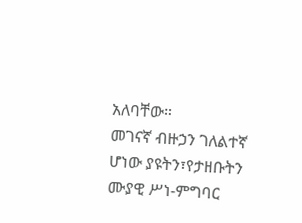አለባቸው።
መገናኛ ብዙኃን ገለልተኛ ሆነው ያዩትን፣የታዘቡትን ሙያዊ ሥነ-ምግባር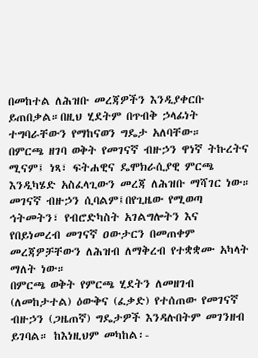በመከተል ለሕዝቡ መረጃዎችን እንዲያቀርቡ ይጠበቃል።በዚህ ሂደትም በጥብቅ ኃላፊነት ተግባራቸውን የማከናወን ግዴታ አለባቸው።
በምርጫ ዘገባ ወቅት የመገናኛ ብዙኃን ዋነኛ ትኩረትና ሚናም፤ ነጻ፣ ፍትሐዊና ዴሞክራሲያዊ ምርጫ እንዲካሄድ አስፈላጊውን መረጃ ለሕዝቡ ማሻገር ነው።
መገናኛ ብዙኃን ሲባልም፤በየጊዜው የሚወጣ ኅትመትን፣ የብሮድካስት አገልግሎትን እና የበይነመረብ መገናኛ ዐውታርን በመጠቀም መረጃዎቻቸውን ለሕዝብ ለማቅረብ የተቋቋሙ አካላት ማለት ነው።
በምርጫ ወቅት የምርጫ ሂደትን ለመዘገብ (ለመከታተል) ዕውቅና (ፈቃድ) የተሰጠው የመገናኛ ብዙኃን (ጋዜጠኛ) ግዴታዎች እንዳሉበትም መገንዘብ ይገባል። ከእነዚህም መካከል፡-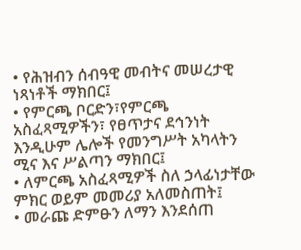• የሕዝብን ሰብዓዊ መብትና መሠረታዊ ነጻነቶች ማክበር፤
• የምርጫ ቦርድን፣የምርጫ አስፈጻሚዎችን፣ የፀጥታና ደኅንነት እንዲሁም ሌሎች የመንግሥት አካላትን ሚና እና ሥልጣን ማክበር፤
• ለምርጫ አስፈጻሚዎች ስለ ኃላፊነታቸው ምክር ወይም መመሪያ አለመስጠት፤
• መራጩ ድምፁን ለማን እንደሰጠ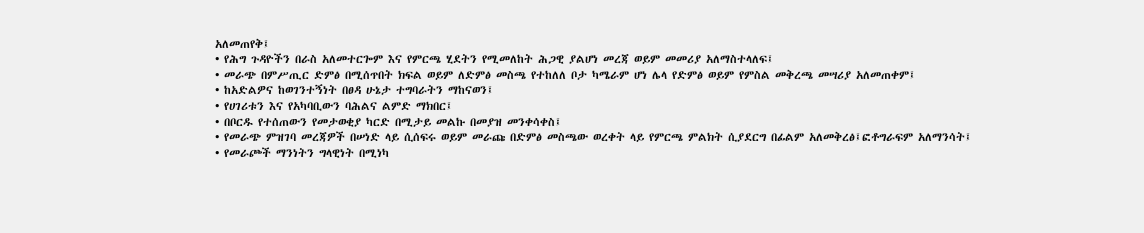አለመጠየቅ፤
• የሕግ ጉዳዮችን በራስ አለመተርጐም እና የምርጫ ሂደትን የሚመለከት ሕጋዊ ያልሆነ መረጃ ወይም መመሪያ አለማስተላለፍ፤
• መራጭ በምሥጢር ድምፅ በሚሰጥበት ክፍል ወይም ለድምፅ መስጫ የተከለለ ቦታ ካሜራም ሆነ ሌላ የድምፅ ወይም የምስል መቅረጫ መሣሪያ አለመጠቀም፤
• ከአድልዎና ከወገንተኝነት በፀዳ ሁኔታ ተግባራትን ማከናወን፤
• የሀገሪቱን እና የአካባቢውን ባሕልና ልምድ ማክበር፤
• በቦርዱ የተሰጠውን የመታወቂያ ካርድ በሚታይ መልኩ በመያዝ መንቀሳቀስ፤
• የመራጭ ምዝገባ መረጃዎች በሠነድ ላይ ሲሰፍሩ ወይም መራጩ በድምፅ መስጫው ወረቀት ላይ የምርጫ ምልክት ሲያደርግ በፊልም አለመቅረፅ፤ፎቶግራፍም አለማንሳት፤
• የመራጮች ማንነትን ግላዊነት በሚነካ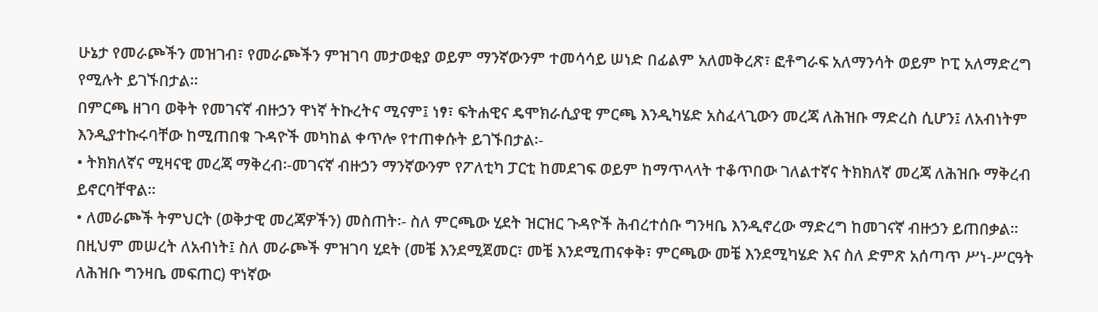ሁኔታ የመራጮችን መዝገብ፣ የመራጮችን ምዝገባ መታወቂያ ወይም ማንኛውንም ተመሳሳይ ሠነድ በፊልም አለመቅረጽ፣ ፎቶግራፍ አለማንሳት ወይም ኮፒ አለማድረግ የሚሉት ይገኙበታል።
በምርጫ ዘገባ ወቅት የመገናኛ ብዙኃን ዋነኛ ትኩረትና ሚናም፤ ነፃ፣ ፍትሐዊና ዴሞክራሲያዊ ምርጫ እንዲካሄድ አስፈላጊውን መረጃ ለሕዝቡ ማድረስ ሲሆን፤ ለአብነትም እንዲያተኩሩባቸው ከሚጠበቁ ጉዳዮች መካከል ቀጥሎ የተጠቀሱት ይገኙበታል፡-
• ትክክለኛና ሚዛናዊ መረጃ ማቅረብ፡-መገናኛ ብዙኃን ማንኛውንም የፖለቲካ ፓርቲ ከመደገፍ ወይም ከማጥላላት ተቆጥበው ገለልተኛና ትክክለኛ መረጃ ለሕዝቡ ማቅረብ ይኖርባቸዋል።
• ለመራጮች ትምህርት (ወቅታዊ መረጃዎችን) መስጠት፡- ስለ ምርጫው ሂደት ዝርዝር ጉዳዮች ሕብረተሰቡ ግንዛቤ እንዲኖረው ማድረግ ከመገናኛ ብዙኃን ይጠበቃል። በዚህም መሠረት ለአብነት፤ ስለ መራጮች ምዝገባ ሂደት (መቼ እንደሚጀመር፣ መቼ እንደሚጠናቀቅ፣ ምርጫው መቼ እንደሚካሄድ እና ስለ ድምጽ አሰጣጥ ሥነ-ሥርዓት ለሕዝቡ ግንዛቤ መፍጠር) ዋነኛው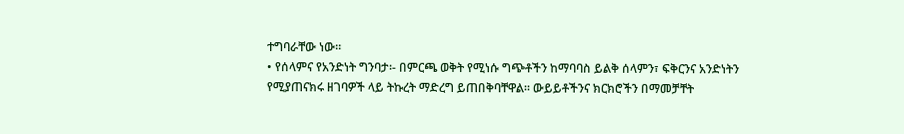ተግባራቸው ነው።
• የሰላምና የአንድነት ግንባታ፡- በምርጫ ወቅት የሚነሱ ግጭቶችን ከማባባስ ይልቅ ሰላምን፣ ፍቅርንና አንድነትን የሚያጠናክሩ ዘገባዎች ላይ ትኩረት ማድረግ ይጠበቅባቸዋል። ውይይቶችንና ክርክሮችን በማመቻቸት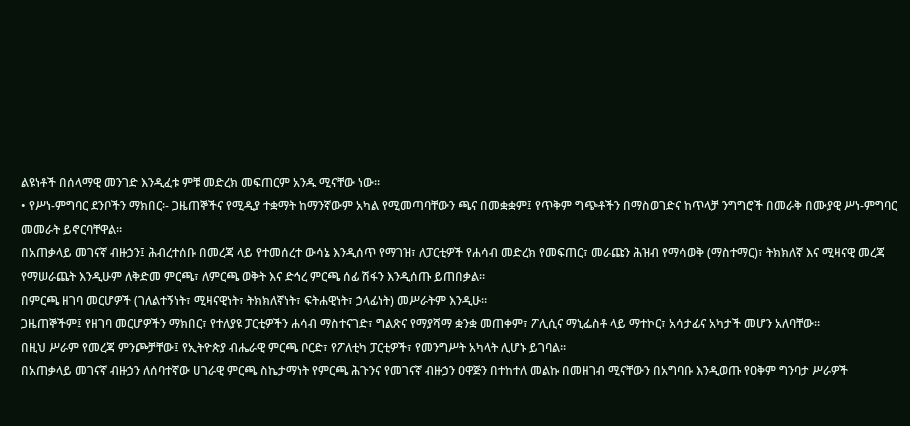ልዩነቶች በሰላማዊ መንገድ እንዲፈቱ ምቹ መድረክ መፍጠርም አንዱ ሚናቸው ነው።
• የሥነ-ምግባር ደንቦችን ማክበር፡- ጋዜጠኞችና የሚዲያ ተቋማት ከማንኛውም አካል የሚመጣባቸውን ጫና በመቋቋም፤ የጥቅም ግጭቶችን በማስወገድና ከጥላቻ ንግግሮች በመራቅ በሙያዊ ሥነ-ምግባር መመራት ይኖርባቸዋል።
በአጠቃላይ መገናኛ ብዙኃን፤ ሕብረተሰቡ በመረጃ ላይ የተመሰረተ ውሳኔ እንዲሰጥ የማገዝ፣ ለፓርቲዎች የሐሳብ መድረክ የመፍጠር፣ መራጩን ሕዝብ የማሳወቅ (ማስተማር)፣ ትክክለኛ እና ሚዛናዊ መረጃ የማሠራጨት እንዲሁም ለቅድመ ምርጫ፣ ለምርጫ ወቅት እና ድኅረ ምርጫ ሰፊ ሽፋን እንዲሰጡ ይጠበቃል።
በምርጫ ዘገባ መርሆዎች (ገለልተኝነት፣ ሚዛናዊነት፣ ትክክለኛነት፣ ፍትሐዊነት፣ ኃላፊነት) መሥራትም እንዲሁ።
ጋዜጠኞችም፤ የዘገባ መርሆዎችን ማክበር፣ የተለያዩ ፓርቲዎችን ሐሳብ ማስተናገድ፣ ግልጽና የማያሻማ ቋንቋ መጠቀም፣ ፖሊሲና ማኒፌስቶ ላይ ማተኮር፣ አሳታፊና አካታች መሆን አለባቸው።
በዚህ ሥራም የመረጃ ምንጮቻቸው፤ የኢትዮጵያ ብሔራዊ ምርጫ ቦርድ፣ የፖለቲካ ፓርቲዎች፣ የመንግሥት አካላት ሊሆኑ ይገባል።
በአጠቃላይ መገናኛ ብዙኃን ለሰባተኛው ሀገራዊ ምርጫ ስኬታማነት የምርጫ ሕጉንና የመገናኛ ብዙኃን ዐዋጅን በተከተለ መልኩ በመዘገብ ሚናቸውን በአግባቡ እንዲወጡ የዐቅም ግንባታ ሥራዎች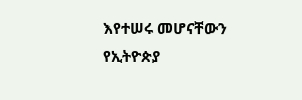እየተሠሩ መሆናቸውን የኢትዮጵያ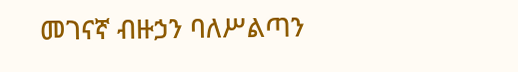መገናኛ ብዙኃን ባለሥልጣን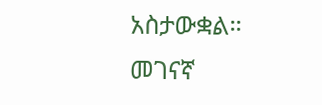አስታውቋል።
መገናኛ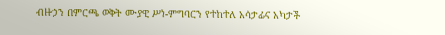ብዙኃን በምርጫ ወቅት ሙያዊ ሥነ-ምግባርን የተከተለ አሳታፊና አካታች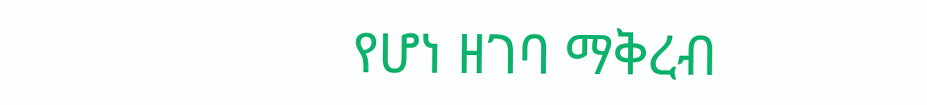የሆነ ዘገባ ማቅረብ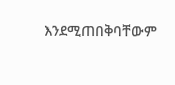እንደሚጠበቅባቸውም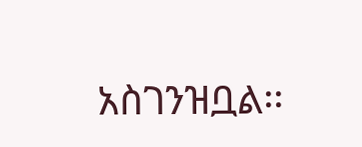አስገንዝቧል፡፡